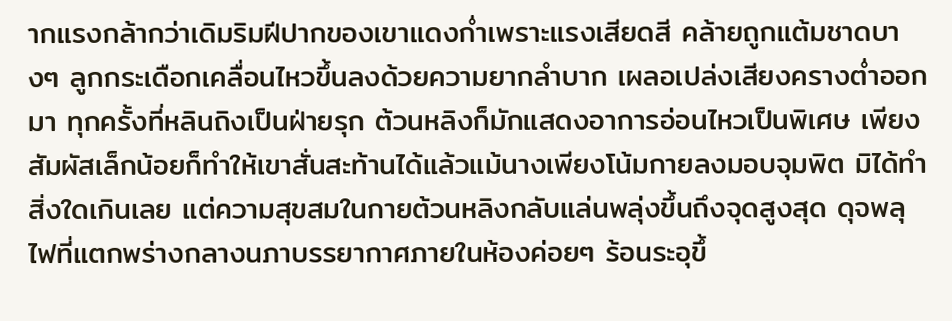ากแรงกล้ากว่าเดิมริมฝีปากของเขาแดงก่ำเพราะแรงเสียดสี คล้ายถูกแต้มชาดบางๆ ลูกกระเดือกเคลื่อนไหวขึ้นลงด้วยความยากลำบาก เผลอเปล่งเสียงครางต่ำออกมา ทุกครั้งที่หลินถิงเป็นฝ่ายรุก ต้วนหลิงก็มักแสดงอาการอ่อนไหวเป็นพิเศษ เพียงสัมผัสเล็กน้อยก็ทำให้เขาสั่นสะท้านได้แล้วแม้นางเพียงโน้มกายลงมอบจุมพิต มิได้ทำสิ่งใดเกินเลย แต่ความสุขสมในกายต้วนหลิงกลับแล่นพลุ่งขึ้นถึงจุดสูงสุด ดุจพลุไฟที่แตกพร่างกลางนภาบรรยากาศภายในห้องค่อยๆ ร้อนระอุขึ้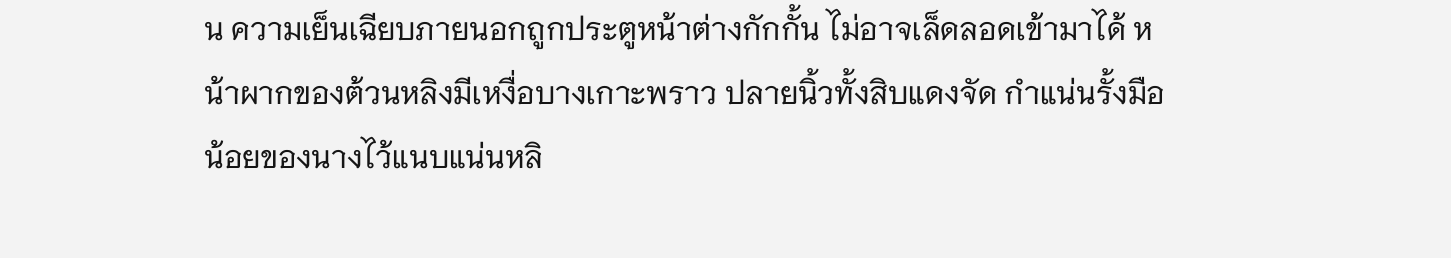น ความเย็นเฉียบภายนอกถูกประตูหน้าต่างกักกั้น ไม่อาจเล็ดลอดเข้ามาได้ หน้าผากของต้วนหลิงมีเหงื่อบางเกาะพราว ปลายนิ้วทั้งสิบแดงจัด กำแน่นรั้งมือน้อยของนางไว้แนบแน่นหลิ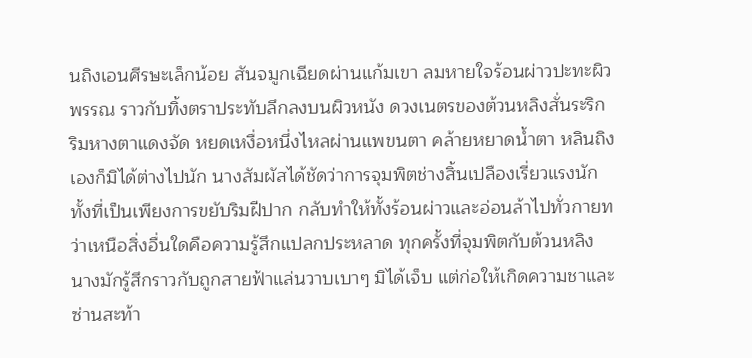นถิงเอนศีรษะเล็กน้อย สันจมูกเฉียดผ่านแก้มเขา ลมหายใจร้อนผ่าวปะทะผิวพรรณ ราวกับทิ้งตราประทับลึกลงบนผิวหนัง ดวงเนตรของต้วนหลิงสั่นระริก ริมหางตาแดงจัด หยดเหงื่อหนึ่งไหลผ่านแพขนตา คล้ายหยาดน้ำตา หลินถิงเองก็มิได้ต่างไปนัก นางสัมผัสได้ชัดว่าการจุมพิตช่างสิ้นเปลืองเรี่ยวแรงนัก ทั้งที่เป็นเพียงการขยับริมฝีปาก กลับทำให้ทั้งร้อนผ่าวและอ่อนล้าไปทั่วกายทว่าเหนือสิ่งอื่นใดคือความรู้สึกแปลกประหลาด ทุกครั้งที่จุมพิตกับต้วนหลิง นางมักรู้สึกราวกับถูกสายฟ้าแล่นวาบเบาๆ มิได้เจ็บ แต่ก่อให้เกิดความชาและซ่านสะท้า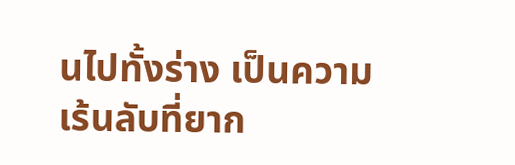นไปทั้งร่าง เป็นความเร้นลับที่ยาก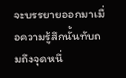จะบรรยายออกมาเมื่อความรู้สึกนั้นทับถมถึงจุดหนึ่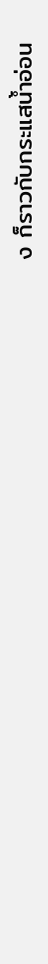ง ก็ราวกับกระแสน้ำอ่อน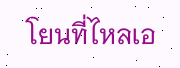โยนที่ไหลเอ